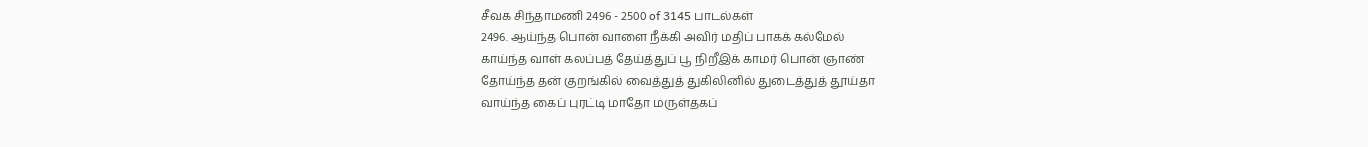சீவக சிந்தாமணி 2496 - 2500 of 3145 பாடல்கள்
2496. ஆய்ந்த பொன் வாளை நீக்கி அவிர் மதிப் பாகக் கல்மேல்
காய்ந்த வாள் கலப்பத் தேய்த்துப் பூ நிறீஇக் காமர் பொன் ஞாண்
தோய்ந்த தன் குறங்கில் வைத்துத் துகிலினில் துடைத்துத் தூய்தா
வாய்ந்த கைப் புரட்டி மாதோ மருள்தகப்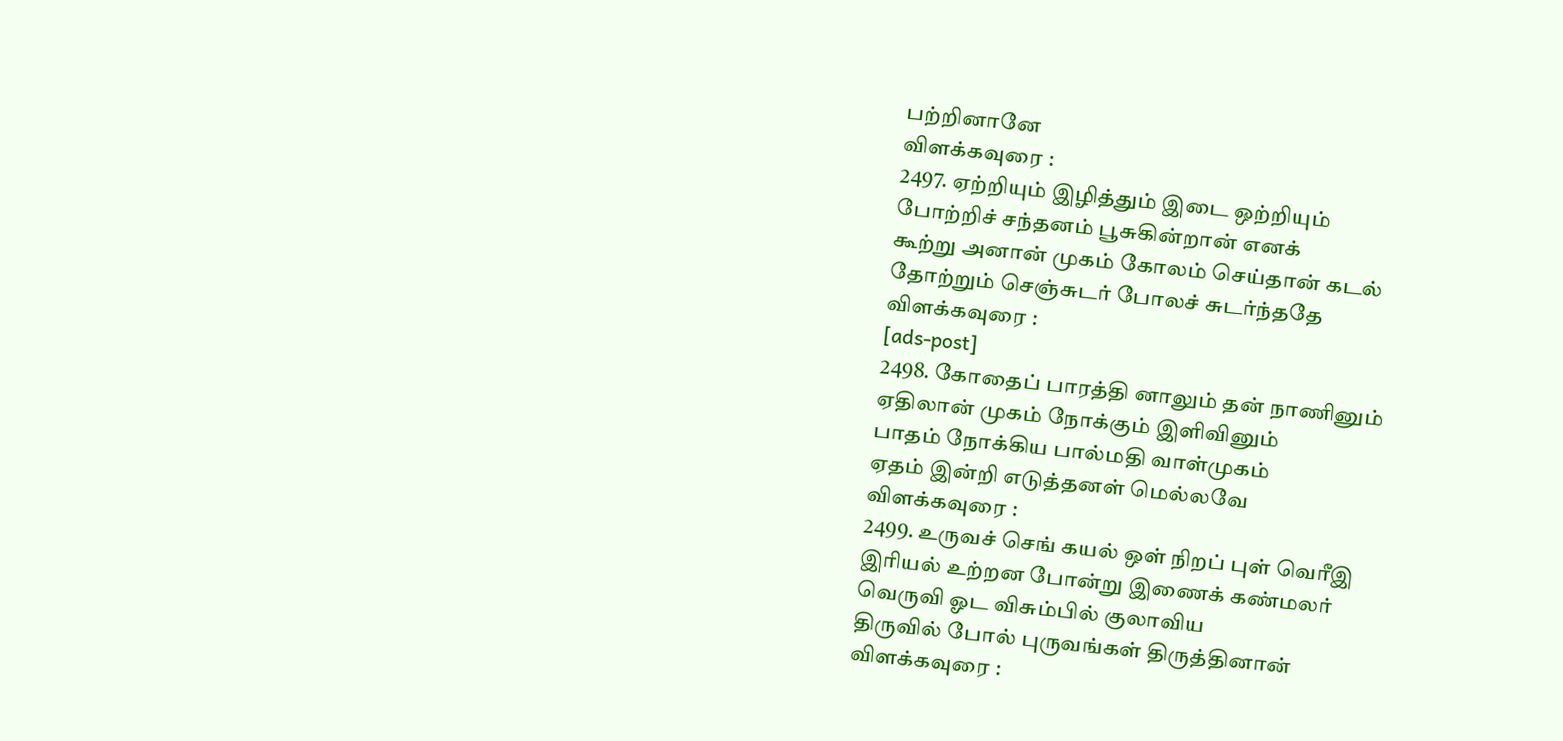பற்றினானே
விளக்கவுரை :
2497. ஏற்றியும் இழித்தும் இடை ஒற்றியும்
போற்றிச் சந்தனம் பூசுகின்றான் எனக்
கூற்று அனான் முகம் கோலம் செய்தான் கடல்
தோற்றும் செஞ்சுடர் போலச் சுடர்ந்ததே
விளக்கவுரை :
[ads-post]
2498. கோதைப் பாரத்தி னாலும் தன் நாணினும்
ஏதிலான் முகம் நோக்கும் இளிவினும்
பாதம் நோக்கிய பால்மதி வாள்முகம்
ஏதம் இன்றி எடுத்தனள் மெல்லவே
விளக்கவுரை :
2499. உருவச் செங் கயல் ஒள் நிறப் புள் வெரீஇ
இரியல் உற்றன போன்று இணைக் கண்மலர்
வெருவி ஓட விசும்பில் குலாவிய
திருவில் போல் புருவங்கள் திருத்தினான்
விளக்கவுரை :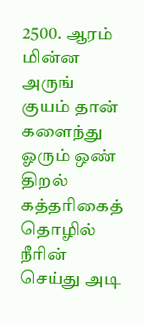2500. ஆரம் மின்ன அருங் குயம் தான் களைந்து
ஓரும் ஒண் திறல் கத்தரிகைத் தொழில்
நீரின் செய்து அடி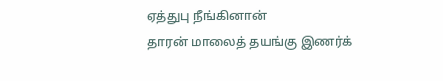ஏத்துபு நீங்கினான்
தாரன் மாலைத் தயங்கு இணர்க்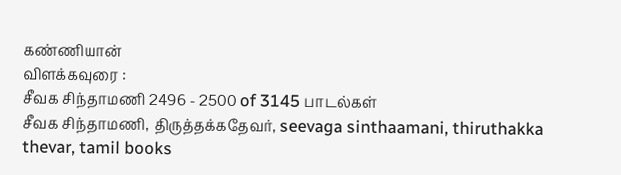கண்ணியான்
விளக்கவுரை :
சீவக சிந்தாமணி 2496 - 2500 of 3145 பாடல்கள்
சீவக சிந்தாமணி, திருத்தக்கதேவர், seevaga sinthaamani, thiruthakka thevar, tamil books